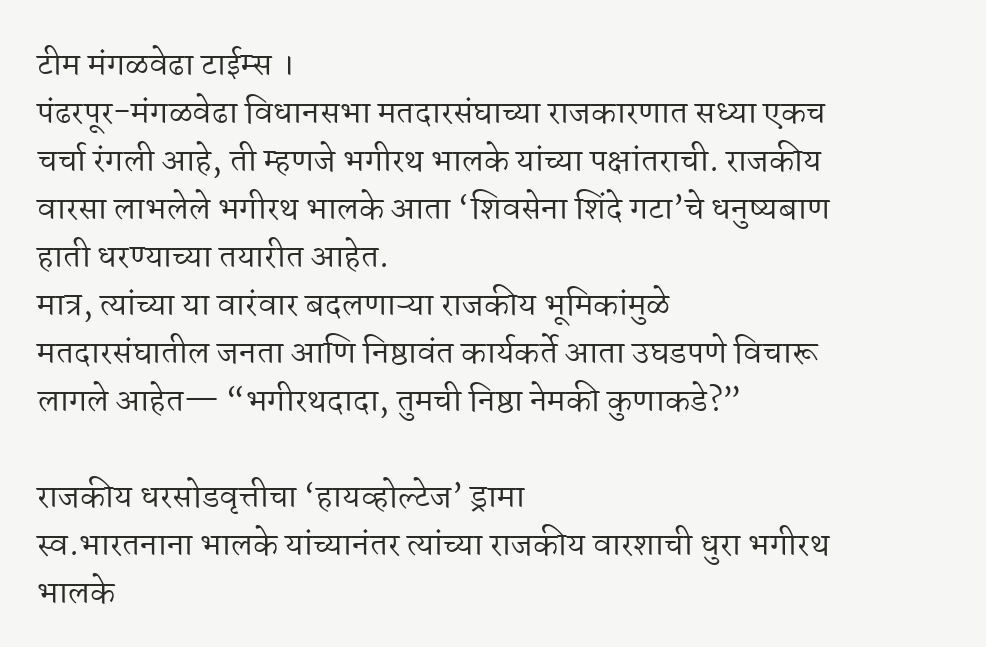टीम मंगळवेढा टाईम्स ।
पंढरपूर-मंगळवेढा विधानसभा मतदारसंघाच्या राजकारणात सध्या एकच चर्चा रंगली आहे, ती म्हणजे भगीरथ भालके यांच्या पक्षांतराची. राजकीय वारसा लाभलेले भगीरथ भालके आता ‘शिवसेना शिंदे गटा’चे धनुष्यबाण हाती धरण्याच्या तयारीत आहेत.
मात्र, त्यांच्या या वारंवार बदलणाऱ्या राजकीय भूमिकांमुळे मतदारसंघातील जनता आणि निष्ठावंत कार्यकर्ते आता उघडपणे विचारू लागले आहेत— “भगीरथदादा, तुमची निष्ठा नेमकी कुणाकडे?”

राजकीय धरसोडवृत्तीचा ‘हायव्होल्टेज’ ड्रामा
स्व.भारतनाना भालके यांच्यानंतर त्यांच्या राजकीय वारशाची धुरा भगीरथ भालके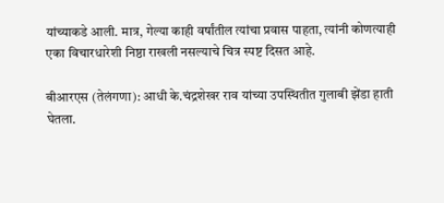यांच्याकडे आली. मात्र, गेल्या काही वर्षांतील त्यांचा प्रवास पाहता, त्यांनी कोणत्याही एका विचारधारेशी निष्ठा राखली नसल्याचे चित्र स्पष्ट दिसत आहे.

बीआरएस (तेलंगणा): आधी के.चंद्रशेखर राव यांच्या उपस्थितीत गुलाबी झेंडा हाती घेतला.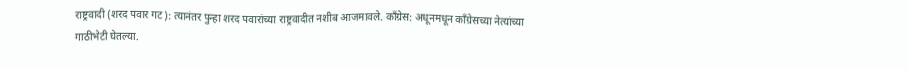राष्ट्रवादी (शरद पवार गट): त्यानंतर पुन्हा शरद पवारांच्या राष्ट्रवादीत नशीब आजमावले. काँग्रेस: अधूनमधून काँग्रेसच्या नेत्यांच्या गाठीभेटी घेतल्या.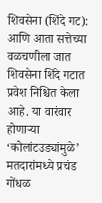शिवसेना (शिंदे गट): आणि आता सत्तेच्या वळचणीला जात शिवसेना शिंदे गटात प्रवेश निश्चित केला आहे. या वारंवार होणाऱ्या ‘कोलांटउड्यांमुळे’ मतदारांमध्ये प्रचंड गोंधळ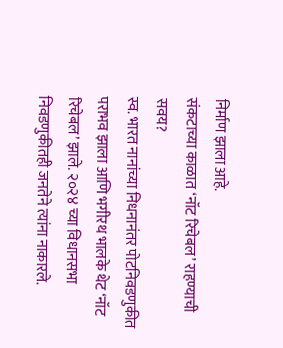निर्माण झाला आहे.
संकटाच्या काळात ‘नॉट रिचेबल’ राहण्याची सवय?
स्व. भारत नानांच्या निधनानंतर पोटनिवडणुकीत पराभव झाला आणि भगीरथ भालके थेट ‘नॉट रिचेबल’ झाले. २०२४ च्या विधानसभा निवडणुकीतही जनतेने त्यांना नाकारले.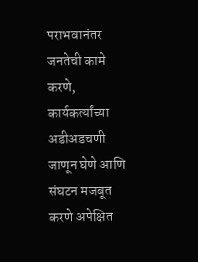पराभवानंतर जनतेची कामे करणे, कार्यकर्त्यांच्या अडीअडचणी जाणून घेणे आणि संघटन मजबूत करणे अपेक्षित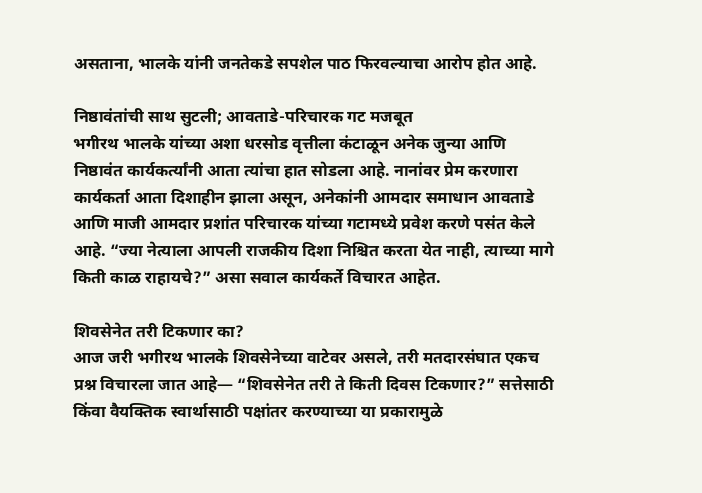असताना, भालके यांनी जनतेकडे सपशेल पाठ फिरवल्याचा आरोप होत आहे.

निष्ठावंतांची साथ सुटली; आवताडे-परिचारक गट मजबूत
भगीरथ भालके यांच्या अशा धरसोड वृत्तीला कंटाळून अनेक जुन्या आणि निष्ठावंत कार्यकर्त्यांनी आता त्यांचा हात सोडला आहे. नानांवर प्रेम करणारा कार्यकर्ता आता दिशाहीन झाला असून, अनेकांनी आमदार समाधान आवताडे आणि माजी आमदार प्रशांत परिचारक यांच्या गटामध्ये प्रवेश करणे पसंत केले आहे. “ज्या नेत्याला आपली राजकीय दिशा निश्चित करता येत नाही, त्याच्या मागे किती काळ राहायचे?” असा सवाल कार्यकर्ते विचारत आहेत.

शिवसेनेत तरी टिकणार का?
आज जरी भगीरथ भालके शिवसेनेच्या वाटेवर असले, तरी मतदारसंघात एकच प्रश्न विचारला जात आहे— “शिवसेनेत तरी ते किती दिवस टिकणार?” सत्तेसाठी किंवा वैयक्तिक स्वार्थासाठी पक्षांतर करण्याच्या या प्रकारामुळे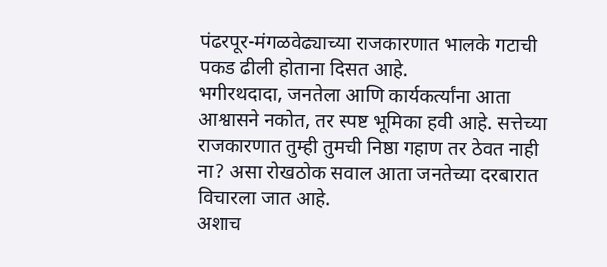पंढरपूर-मंगळवेढ्याच्या राजकारणात भालके गटाची पकड ढीली होताना दिसत आहे.
भगीरथदादा, जनतेला आणि कार्यकर्त्यांना आता आश्वासने नकोत, तर स्पष्ट भूमिका हवी आहे. सत्तेच्या राजकारणात तुम्ही तुमची निष्ठा गहाण तर ठेवत नाही ना? असा रोखठोक सवाल आता जनतेच्या दरबारात विचारला जात आहे.
अशाच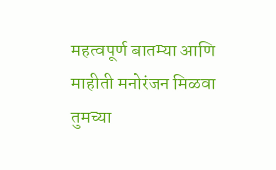महत्वपूर्ण बातम्या आणि माहीती मनोरंजन मिळवा तुमच्या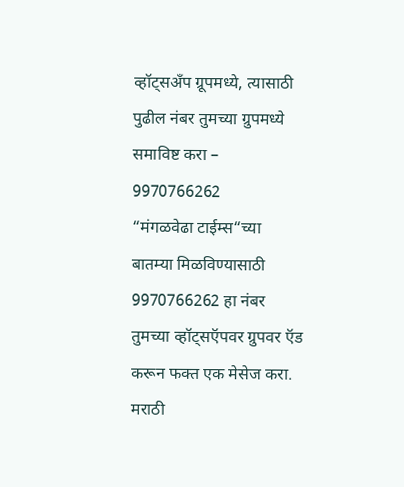व्हॉट्सअँप ग्रूपमध्ये, त्यासाठी पुढील नंबर तुमच्या ग्रुपमध्ये समाविष्ट करा – 9970766262
“मंगळवेढा टाईम्स“च्या बातम्या मिळविण्यासाठी 9970766262 हा नंबर तुमच्या व्हॉट्सऍपवर ग्रुपवर ऍड करून फक्त एक मेसेज करा.
मराठी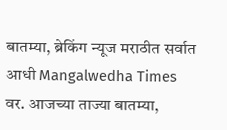बातम्या, ब्रेकिंग न्यूज मराठीत सर्वात आधी Mangalwedha Times वर. आजच्या ताज्या बातम्या,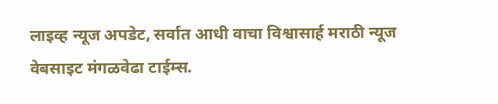लाइव्ह न्यूज अपडेट, सर्वात आधी वाचा विश्वासार्ह मराठी न्यूज वेबसाइट मंगळवेढा टाईम्स.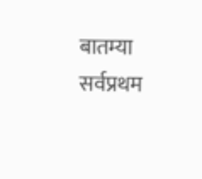बातम्या सर्वप्रथम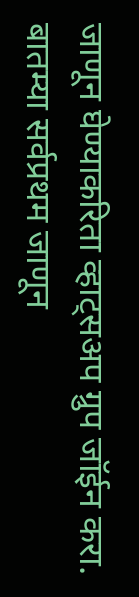जाणून घेण्याकरिता व्हाट्सअप ग्रुप जॉईन करा.
बातम्या सर्वप्रथम जाणून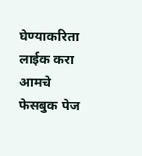घेण्याकरिता लाईक करा आमचे फेसबुक पेज